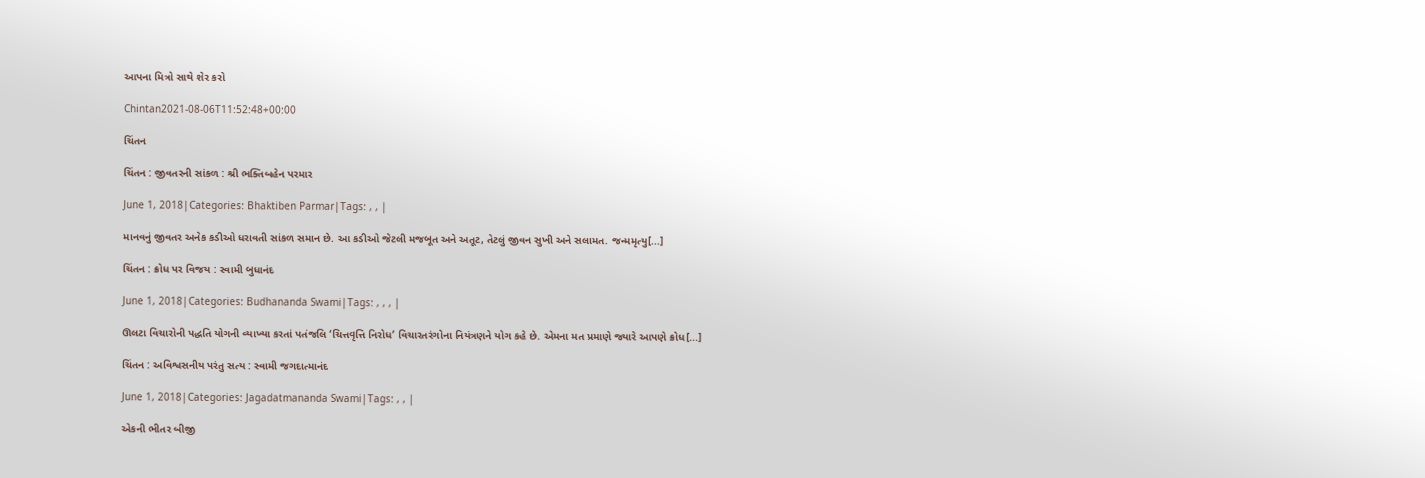આપના મિત્રો સાથે શેર કરો

Chintan2021-08-06T11:52:48+00:00

ચિંતન

ચિંતન : જીવતરની સાંકળ : શ્રી ભક્તિબહેન પરમાર

June 1, 2018|Categories: Bhaktiben Parmar|Tags: , , |

માનવનું જીવતર અનેક કડીઓ ધરાવતી સાંકળ સમાન છે. આ કડીઓ જેટલી મજબૂત અને અતૂટ, તેટલું જીવન સુખી અને સલામત. જન્મમૃત્યુ[...]

ચિંતન : ક્રોધ પર વિજય : સ્વામી બુધાનંદ

June 1, 2018|Categories: Budhananda Swami|Tags: , , , |

ઊલટા વિચારોની પદ્ધતિ યોગની વ્યાખ્યા કરતાં પતંજલિ ‘ચિત્તવૃત્તિ નિરોધ’ વિચારતરંગોના નિયંત્રણને યોગ કહે છે. એમના મત પ્રમાણે જ્યારે આપણે ક્રોધ[...]

ચિંતન : અવિશ્વસનીય પરંતુ સત્ય : સ્વામી જગદાત્માનંદ

June 1, 2018|Categories: Jagadatmananda Swami|Tags: , , |

એકની ભીતર બીજી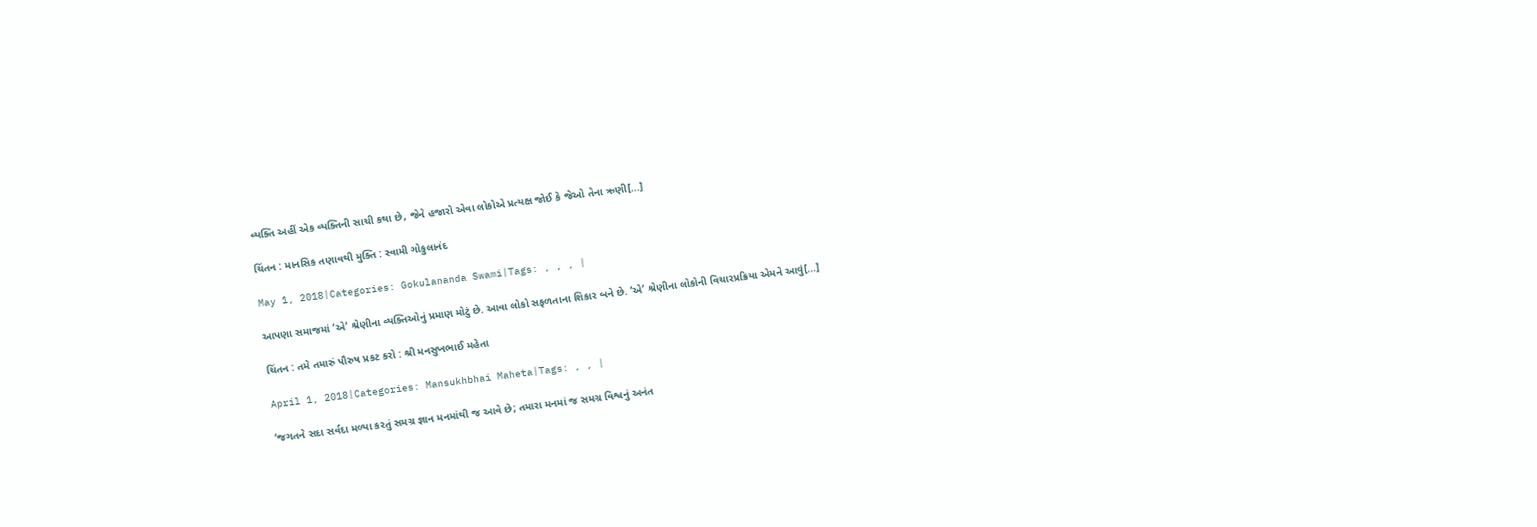વ્યક્તિ અહીં એક વ્યક્તિની સાચી કથા છે, જેને હજારો એવા લોકોએ પ્રત્યક્ષ જોઈ કે જેઓ તેના ઋણી[...]

ચિંતન : માનસિક તણાવથી મુક્તિ : સ્વામી ગોકુલાનંદ

May 1, 2018|Categories: Gokulananda Swami|Tags: , , , |

આપણા સમાજમાં ‘એ’ શ્રેણીના વ્યક્તિઓનું પ્રમાણ મોટું છે. આવા લોકો સફળતાના શિકાર બને છે. ‘એ’ શ્રેણીના લોકોની વિચારપ્રક્રિયા એમને આવું[...]

ચિંતન : તમે તમારું પૌરુષ પ્રકટ કરો : શ્રી મનસુખભાઈ મહેતા

April 1, 2018|Categories: Mansukhbhai Maheta|Tags: , , |

‘જગતને સદા સર્વદા મળ્યા કરતું સમગ્ર જ્ઞાન મનમાંથી જ આવે છે; તમારા મનમાં જ સમગ્ર વિશ્વનું અનંત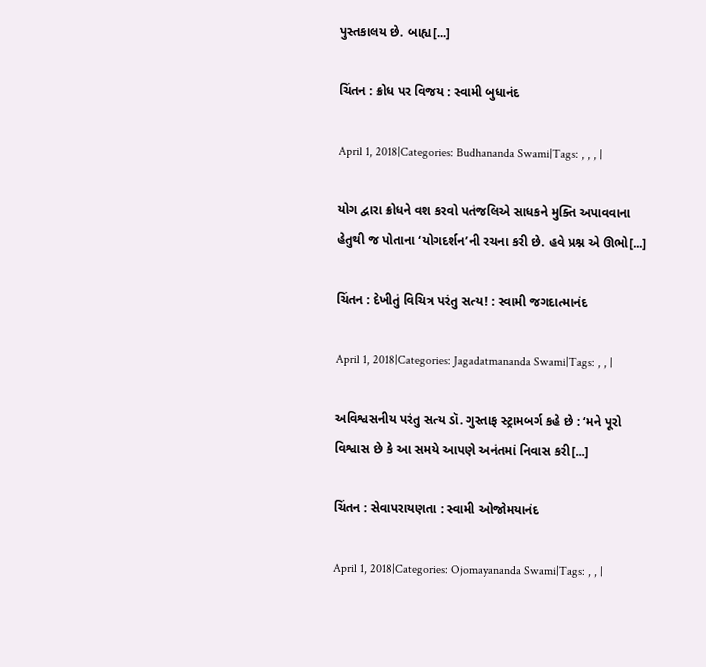પુસ્તકાલય છે. બાહ્ય[...]

ચિંતન : ક્રોધ પર વિજય : સ્વામી બુધાનંદ

April 1, 2018|Categories: Budhananda Swami|Tags: , , , |

યોગ દ્વારા ક્રોધને વશ કરવો પતંજલિએ સાધકને મુક્તિ અપાવવાના હેતુથી જ પોતાના ‘યોગદર્શન’ની રચના કરી છે. હવે પ્રશ્ન એ ઊભો[...]

ચિંતન : દેખીતું વિચિત્ર પરંતુ સત્ય! : સ્વામી જગદાત્માનંદ

April 1, 2018|Categories: Jagadatmananda Swami|Tags: , , |

અવિશ્વસનીય પરંતુ સત્ય ડૉ. ગુસ્તાફ સ્ટ્રામબર્ગ કહે છે : ‘મને પૂરો વિશ્વાસ છે કે આ સમયે આપણે અનંતમાં નિવાસ કરી[...]

ચિંતન : સેવાપરાયણતા : સ્વામી ઓજોમયાનંદ

April 1, 2018|Categories: Ojomayananda Swami|Tags: , , |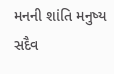મનની શાંતિ મનુષ્ય સદૈવ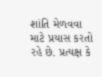શાંતિ મેળવવા માટે પ્રયાસ કરતો રહે છે. પ્રત્યક્ષ કે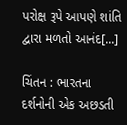પરોક્ષ રૂપે આપણે શાંતિ દ્વારા મળતો આનંદ[...]

ચિંતન : ભારતના દર્શનોની એક અછડતી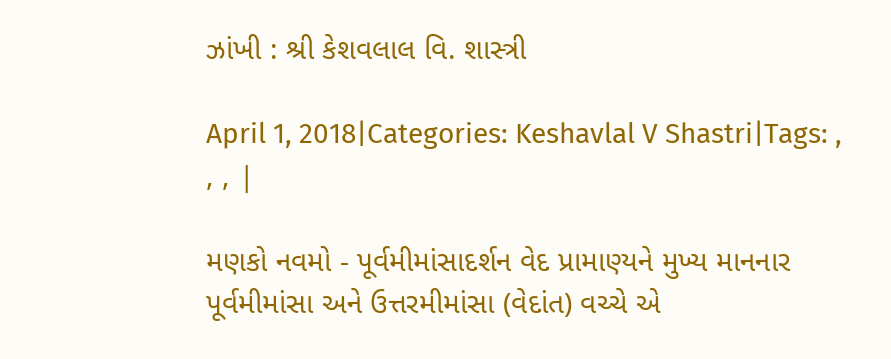ઝાંખી : શ્રી કેશવલાલ વિ. શાસ્ત્રી

April 1, 2018|Categories: Keshavlal V Shastri|Tags: , , , |

મણકો નવમો - પૂર્વમીમાંસાદર્શન વેદ પ્રામાણ્યને મુખ્ય માનનાર પૂર્વમીમાંસા અને ઉત્તરમીમાંસા (વેદાંત) વચ્ચે એ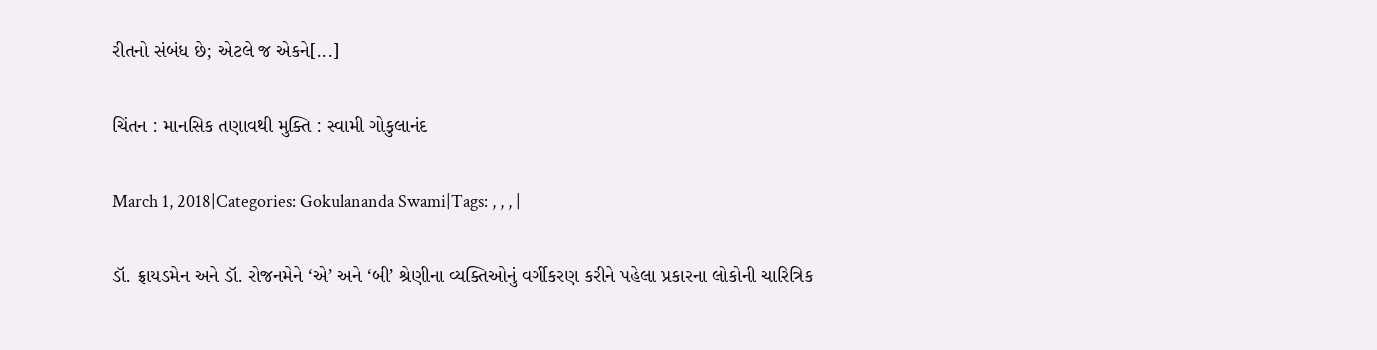રીતનો સંબંધ છે; એટલે જ એકને[...]

ચિંતન : માનસિક તણાવથી મુક્તિ : સ્વામી ગોકુલાનંદ

March 1, 2018|Categories: Gokulananda Swami|Tags: , , , |

ડૉ. ફ્રાયડમેન અને ડૉ. રોજનમેને ‘એ’ અને ‘બી’ શ્રેણીના વ્યક્તિઓનું વર્ગીકરણ કરીને પહેલા પ્રકારના લોકોની ચારિત્રિક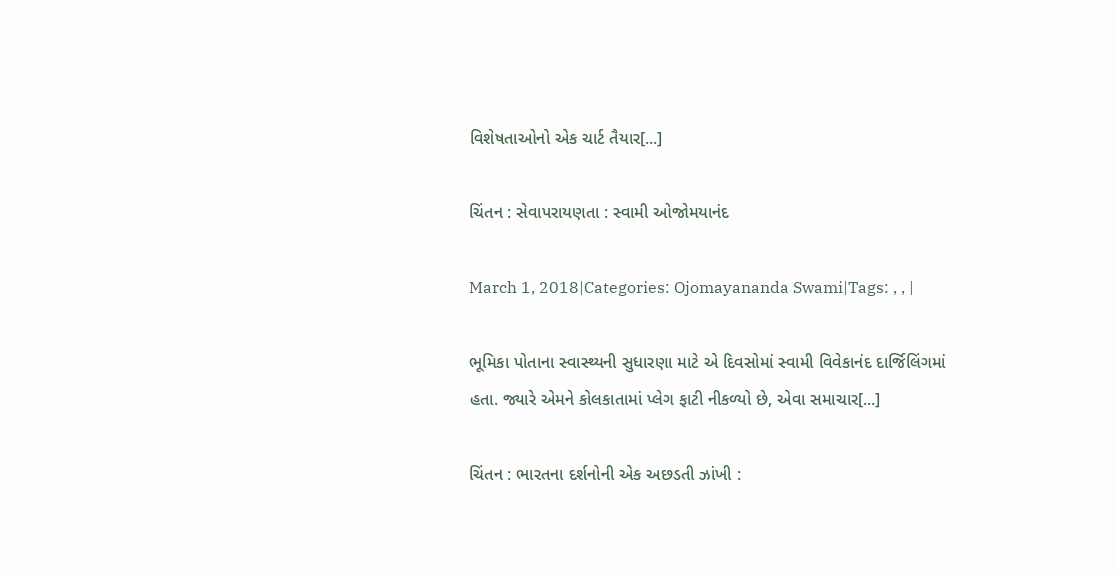વિશેષતાઓનો એક ચાર્ટ તૈયાર[...]

ચિંતન : સેવાપરાયણતા : સ્વામી ઓજોમયાનંદ

March 1, 2018|Categories: Ojomayananda Swami|Tags: , , |

ભૂમિકા પોતાના સ્વાસ્થ્યની સુધારણા માટે એ દિવસોમાં સ્વામી વિવેકાનંદ દાર્જિલિંગમાં હતા. જ્યારે એમને કોલકાતામાં પ્લેગ ફાટી નીકળ્યો છે, એવા સમાચાર[...]

ચિંતન : ભારતના દર્શનોની એક અછડતી ઝાંખી :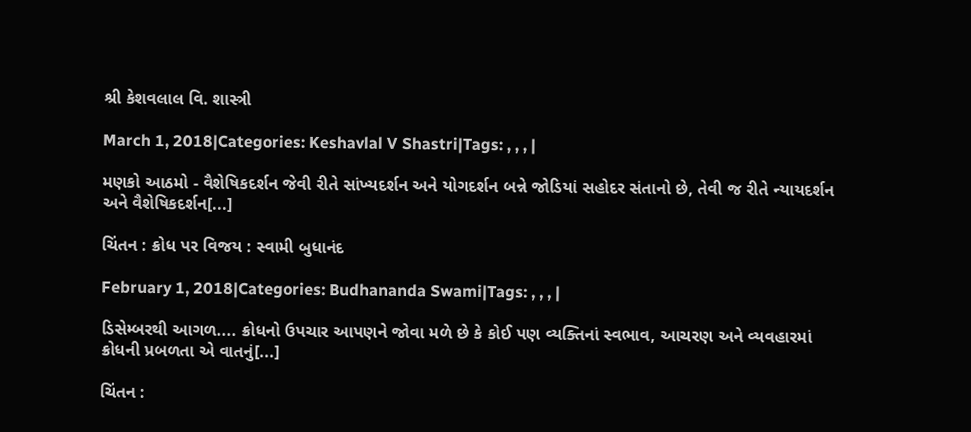શ્રી કેશવલાલ વિ. શાસ્ત્રી

March 1, 2018|Categories: Keshavlal V Shastri|Tags: , , , |

મણકો આઠમો - વૈશેષિકદર્શન જેવી રીતે સાંખ્યદર્શન અને યોગદર્શન બન્ને જોડિયાં સહોદર સંતાનો છે, તેવી જ રીતે ન્યાયદર્શન અને વૈશેષિકદર્શન[...]

ચિંતન : ક્રોધ પર વિજય : સ્વામી બુધાનંદ

February 1, 2018|Categories: Budhananda Swami|Tags: , , , |

ડિસેમ્બરથી આગળ.... ક્રોધનો ઉપચાર આપણને જોવા મળે છે કે કોઈ પણ વ્યક્તિનાં સ્વભાવ, આચરણ અને વ્યવહારમાં ક્રોધની પ્રબળતા એ વાતનું[...]

ચિંતન :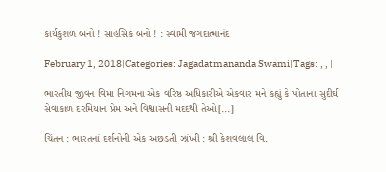કાર્યકુશળ બનો ! સાહસિક બનો ! : સ્વામી જગદાત્માનંદ

February 1, 2018|Categories: Jagadatmananda Swami|Tags: , , |

ભારતીય જીવન વિમા નિગમના એક વરિષ્ઠ અધિકારીએ એકવાર મને કહ્યું કે પોતાના સુદીર્ઘ સેવાકાળ દરમિયાન પ્રેમ અને વિશ્વાસની મદદથી તેઓ[...]

ચિંતન : ભારતનાં દર્શનોની એક અછડતી ઝાંખી : શ્રી કેશવલાલ વિ.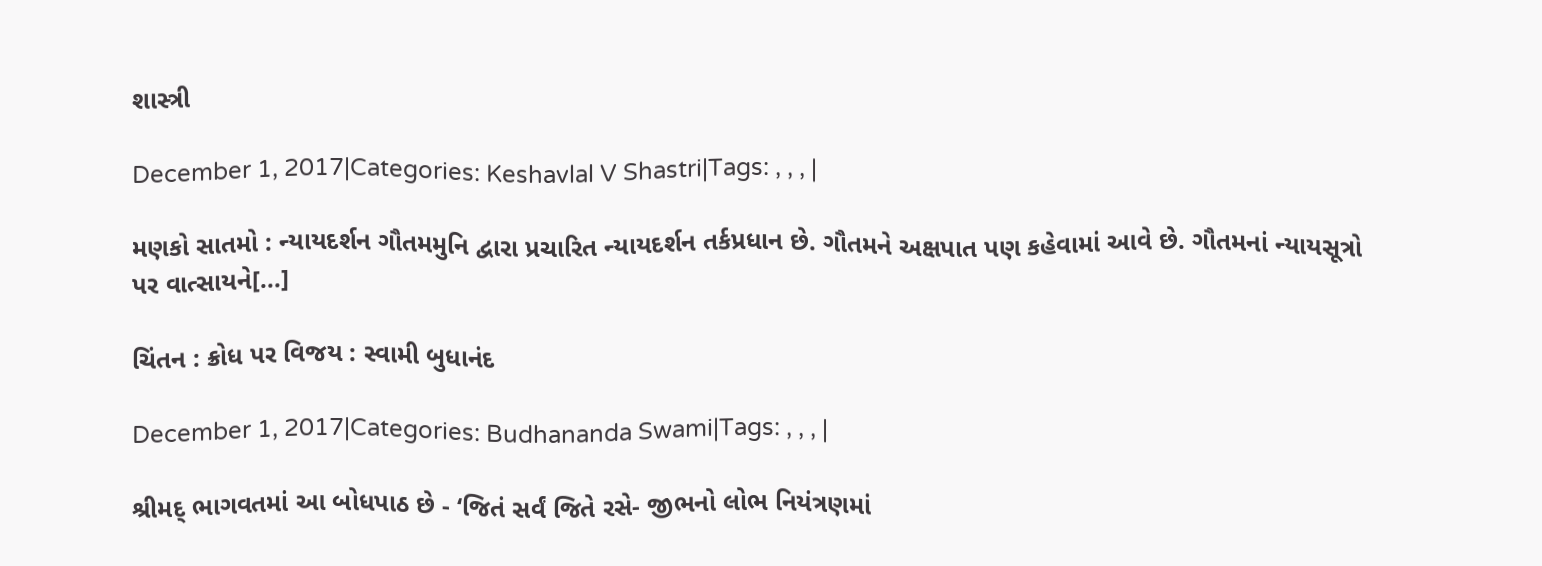શાસ્ત્રી

December 1, 2017|Categories: Keshavlal V Shastri|Tags: , , , |

મણકો સાતમો : ન્યાયદર્શન ગૌતમમુનિ દ્વારા પ્રચારિત ન્યાયદર્શન તર્કપ્રધાન છે. ગૌતમને અક્ષપાત પણ કહેવામાં આવે છે. ગૌતમનાં ન્યાયસૂત્રો પર વાત્સાયને[...]

ચિંતન : ક્રોધ પર વિજય : સ્વામી બુધાનંદ

December 1, 2017|Categories: Budhananda Swami|Tags: , , , |

શ્રીમદ્ ભાગવતમાં આ બોધપાઠ છે - ‘જિતં સર્વં જિતે રસે- જીભનો લોભ નિયંત્રણમાં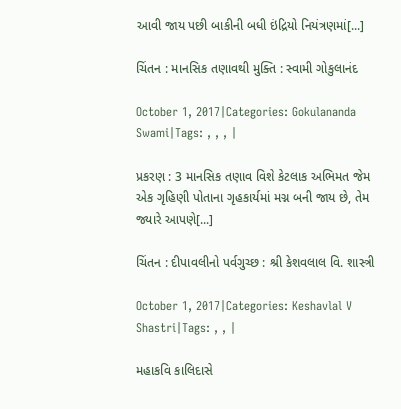આવી જાય પછી બાકીની બધી ઇંદ્રિયો નિયંત્રણમાં[...]

ચિંતન : માનસિક તણાવથી મુક્તિ : સ્વામી ગોકુલાનંદ

October 1, 2017|Categories: Gokulananda Swami|Tags: , , , |

પ્રકરણ : 3 માનસિક તણાવ વિશે કેટલાક અભિમત જેમ એક ગૃહિણી પોતાના ગૃહકાર્યમાં મગ્ન બની જાય છે, તેમ જ્યારે આપણે[...]

ચિંતન : દીપાવલીનો પર્વગુચ્છ : શ્રી કેશવલાલ વિ. શાસ્ત્રી

October 1, 2017|Categories: Keshavlal V Shastri|Tags: , , |

મહાકવિ કાલિદાસે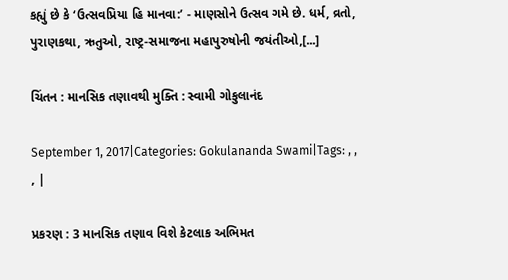કહ્યું છે કે ‘ઉત્સવપ્રિયા હિ માનવા:’ - માણસોને ઉત્સવ ગમે છે. ધર્મ, વ્રતો, પુરાણકથા, ઋતુઓ, રાષ્ટ્ર-સમાજના મહાપુરુષોની જયંતીઓ,[...]

ચિંતન : માનસિક તણાવથી મુક્તિ : સ્વામી ગોકુલાનંદ

September 1, 2017|Categories: Gokulananda Swami|Tags: , , , |

પ્રકરણ : 3 માનસિક તણાવ વિશે કેટલાક અભિમત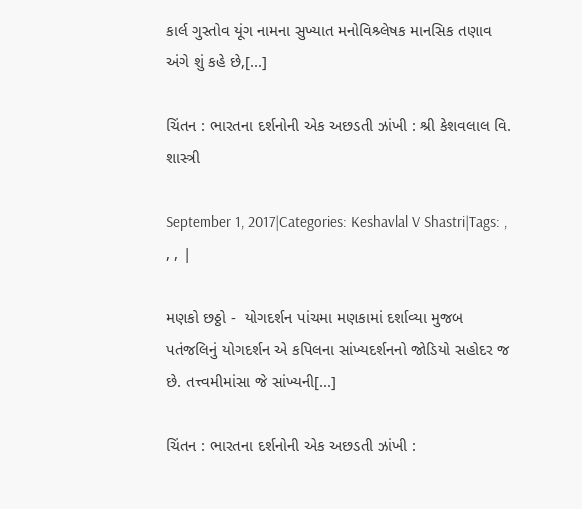કાર્લ ગુસ્તોવ યૂંગ નામના સુખ્યાત મનોવિશ્ર્લેષક માનસિક તણાવ અંગે શું કહે છે,[...]

ચિંતન : ભારતના દર્શનોની એક અછડતી ઝાંખી : શ્રી કેશવલાલ વિ. શાસ્ત્રી

September 1, 2017|Categories: Keshavlal V Shastri|Tags: , , , |

મણકો છઠ્ઠો -  યોગદર્શન પાંચમા મણકામાં દર્શાવ્યા મુજબ પતંજલિનું યોગદર્શન એ કપિલના સાંખ્યદર્શનનો જોડિયો સહોદર જ છે. તત્ત્વમીમાંસા જે સાંખ્યની[...]

ચિંતન : ભારતના દર્શનોની એક અછડતી ઝાંખી :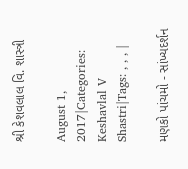શ્રી કેશવલાલ વિ. શાસ્ત્રી

August 1, 2017|Categories: Keshavlal V Shastri|Tags: , , , |

મણકો પાંચમો - સાંખ્યદર્શન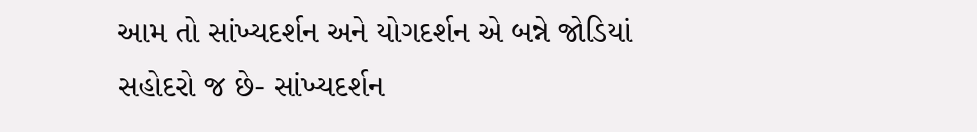આમ તો સાંખ્યદર્શન અને યોગદર્શન એ બન્ને જોડિયાં સહોદરો જ છે- સાંખ્યદર્શન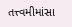તત્ત્વમીમાંસા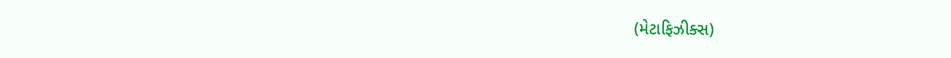(મેટાફિઝીક્સ)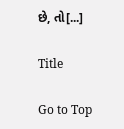છે, તો[...]

Title

Go to Top